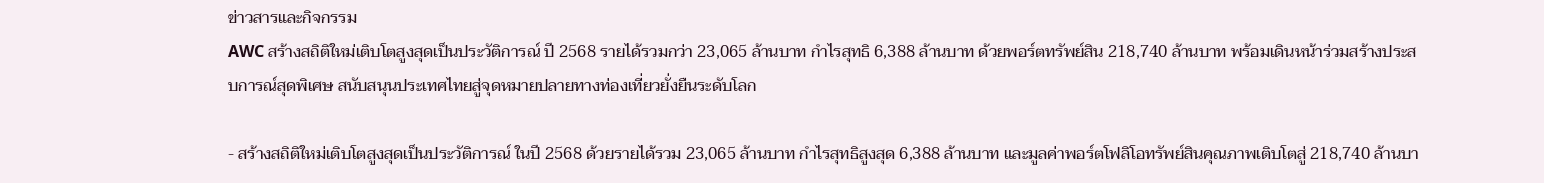ข่าวสารและกิจกรรม
AWC สร้างสถิติใหม่เติบโตสูงสุดเป็นประวัติการณ์ ปี 2568 รายได้รวมกว่า 23,065 ล้านบาท กำไรสุทธิ 6,388 ล้านบาท ด้วยพอร์ตทรัพย์สิน 218,740 ล้านบาท พร้อมเดินหน้าร่วมสร้างประสบการณ์สุดพิเศษ สนับสนุนประเทศไทยสู่จุดหมายปลายทางท่องเที่ยวยั่งยืนระดับโลก

- สร้างสถิติใหม่เติบโตสูงสุดเป็นประวัติการณ์ ในปี 2568 ด้วยรายได้รวม 23,065 ล้านบาท กำไรสุทธิสูงสุด 6,388 ล้านบาท และมูลค่าพอร์ตโฟลิโอทรัพย์สินคุณภาพเติบโตสู่ 218,740 ล้านบา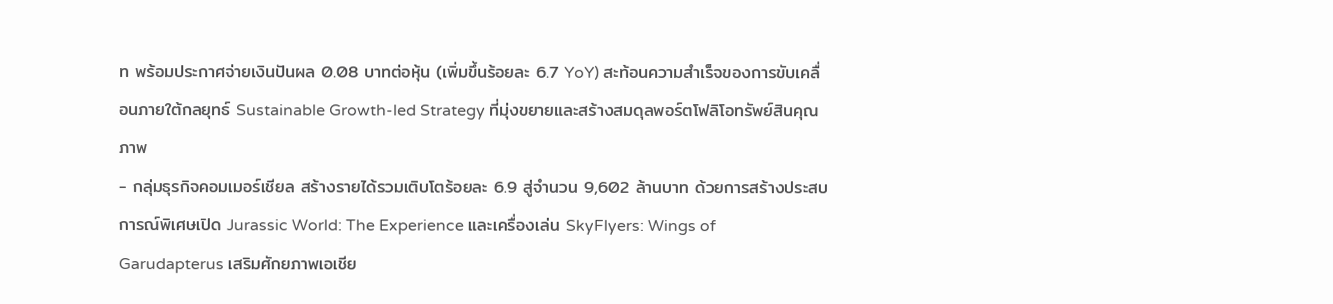ท พร้อมประกาศจ่ายเงินปันผล 0.08 บาทต่อหุ้น (เพิ่มขึ้นร้อยละ 6.7 YoY) สะท้อนความสำเร็จของการขับเคลื่อนภายใต้กลยุทธ์ Sustainable Growth-led Strategy ที่มุ่งขยายและสร้างสมดุลพอร์ตโฟลิโอทรัพย์สินคุณภาพ
- กลุ่มธุรกิจคอมเมอร์เชียล สร้างรายได้รวมเติบโตร้อยละ 6.9 สู่จำนวน 9,602 ล้านบาท ด้วยการสร้างประสบการณ์พิเศษเปิด Jurassic World: The Experience และเครื่องเล่น SkyFlyers: Wings of Garudapterus เสริมศักยภาพเอเชีย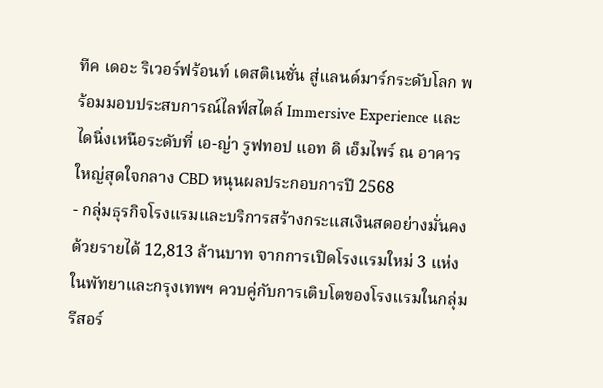ทีค เดอะ ริเวอร์ฟร้อนท์ เดสติเนชั่น สู่แลนด์มาร์กระดับโลก พร้อมมอบประสบการณ์ไลฟ์สไตล์ Immersive Experience และไดนิ่งเหนือระดับที่ เอ-ญ่า รูฟทอป แอท ดิ เอ็มไพร์ ณ อาคารใหญ่สุดใจกลาง CBD หนุนผลประกอบการปี 2568
- กลุ่มธุรกิจโรงแรมและบริการสร้างกระแสเงินสดอย่างมั่นคง ด้วยรายได้ 12,813 ล้านบาท จากการเปิดโรงแรมใหม่ 3 แห่งในพัทยาและกรุงเทพฯ ควบคู่กับการเติบโตของโรงแรมในกลุ่มรีสอร์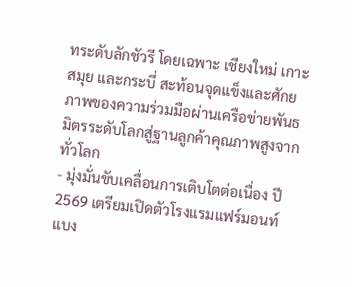ทระดับลักชัวรี โดยเฉพาะ เชียงใหม่ เกาะสมุย และกระบี่ สะท้อนจุดแข็งและศักยภาพของความร่วมมือผ่านเครือข่ายพันธมิตรระดับโลกสู่ฐานลูกค้าคุณภาพสูงจากทั่วโลก
- มุ่งมั่นขับเคลื่อนการเติบโตต่อเนื่อง ปี 2569 เตรียมเปิดตัวโรงแรมแฟร์มอนท์ แบง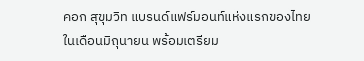คอก สุขุมวิท แบรนด์แฟร์มอนท์แห่งแรกของไทยในเดือนมิถุนายน พร้อมเตรียม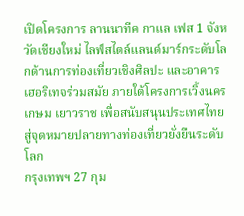เปิดโครงการ ลานนาทีค กาแล เฟส 1 จังหวัดเชียงใหม่ ไลฟ์สไตล์แลนด์มาร์กระดับโลกด้านการท่องเที่ยวเชิงศิลปะ และอาคารเฮอริเทจร่วมสมัย ภายใต้โครงการเวิ้งนครเกษม เยาวราช เพื่อสนับสนุนประเทศไทยสู่จุดหมายปลายทางท่องเที่ยวยั่งยืนระดับโลก
กรุงเทพฯ 27 กุม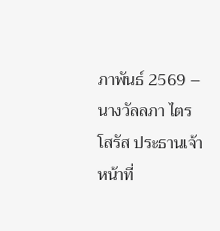ภาพันธ์ 2569 – นางวัลลภา ไตรโสรัส ประธานเจ้าหน้าที่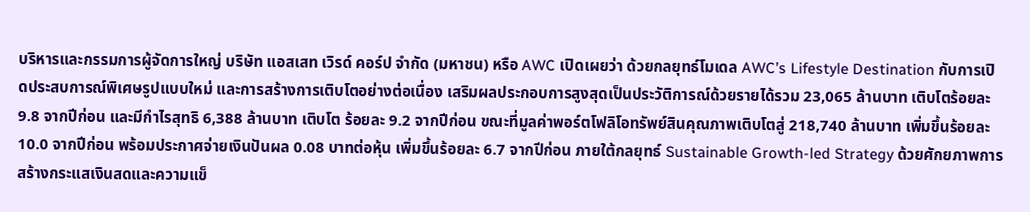บริหารและกรรมการผู้จัดการใหญ่ บริษัท แอสเสท เวิรด์ คอร์ป จำกัด (มหาชน) หรือ AWC เปิดเผยว่า ด้วยกลยุทธ์โมเดล AWC’s Lifestyle Destination กับการเปิดประสบการณ์พิเศษรูปแบบใหม่ และการสร้างการเติบโตอย่างต่อเนื่อง เสริมผลประกอบการสูงสุดเป็นประวัติการณ์ด้วยรายได้รวม 23,065 ล้านบาท เติบโตร้อยละ 9.8 จากปีก่อน และมีกำไรสุทธิ 6,388 ล้านบาท เติบโต ร้อยละ 9.2 จากปีก่อน ขณะที่มูลค่าพอร์ตโฟลิโอทรัพย์สินคุณภาพเติบโตสู่ 218,740 ล้านบาท เพิ่มขึ้นร้อยละ 10.0 จากปีก่อน พร้อมประกาศจ่ายเงินปันผล 0.08 บาทต่อหุ้น เพิ่มขึ้นร้อยละ 6.7 จากปีก่อน ภายใต้กลยุทธ์ Sustainable Growth-led Strategy ด้วยศักยภาพการสร้างกระแสเงินสดและความแข็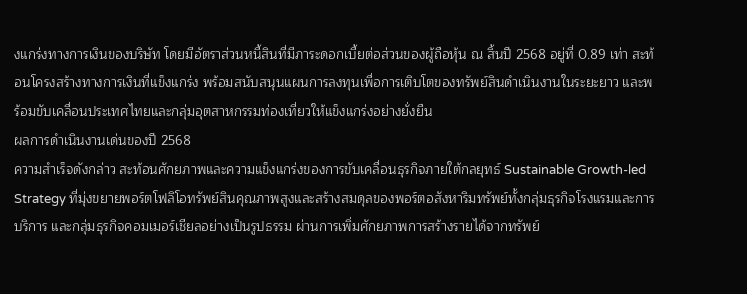งแกร่งทางการเงินของบริษัท โดยมีอัตราส่วนหนี้สินที่มีภาระดอกเบี้ยต่อส่วนของผู้ถือหุ้น ณ สิ้นปี 2568 อยู่ที่ 0.89 เท่า สะท้อนโครงสร้างทางการเงินที่แข็งแกร่ง พร้อมสนับสนุนแผนการลงทุนเพื่อการเติบโตของทรัพย์สินดำเนินงานในระยะยาว และพร้อมขับเคลื่อนประเทศไทยและกลุ่มอุตสาหกรรมท่องเที่ยวให้แข็งแกร่งอย่างยั่งยืน
ผลการดำเนินงานเด่นของปี 2568
ความสำเร็จดังกล่าว สะท้อนศักยภาพและความแข็งแกร่งของการขับเคลื่อนธุรกิจภายใต้กลยุทธ์ Sustainable Growth-led Strategy ที่มุ่งขยายพอร์ตโฟลิโอทรัพย์สินคุณภาพสูงและสร้างสมดุลของพอร์ตอสังหาริมทรัพย์ทั้งกลุ่มธุรกิจโรงแรมและการบริการ และกลุ่มธุรกิจคอมเมอร์เชียลอย่างเป็นรูปธรรม ผ่านการเพิ่มศักยภาพการสร้างรายได้จากทรัพย์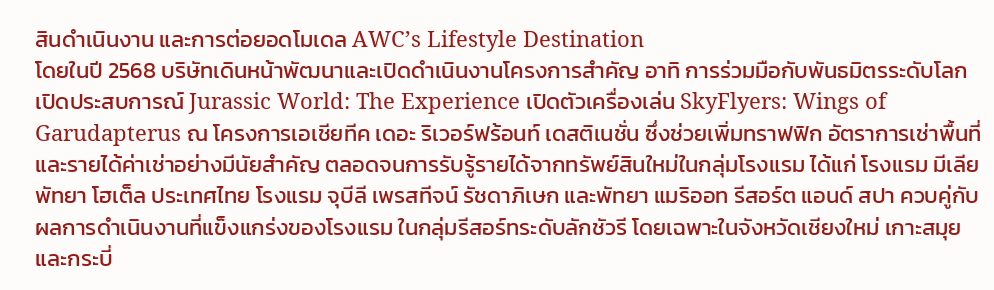สินดำเนินงาน และการต่อยอดโมเดล AWC’s Lifestyle Destination
โดยในปี 2568 บริษัทเดินหน้าพัฒนาและเปิดดำเนินงานโครงการสำคัญ อาทิ การร่วมมือกับพันธมิตรระดับโลก เปิดประสบการณ์ Jurassic World: The Experience เปิดตัวเครื่องเล่น SkyFlyers: Wings of Garudapterus ณ โครงการเอเชียทีค เดอะ ริเวอร์ฟร้อนท์ เดสติเนชั่น ซึ่งช่วยเพิ่มทราฟฟิก อัตราการเช่าพื้นที่ และรายได้ค่าเช่าอย่างมีนัยสำคัญ ตลอดจนการรับรู้รายได้จากทรัพย์สินใหม่ในกลุ่มโรงแรม ได้แก่ โรงแรม มีเลีย พัทยา โฮเต็ล ประเทศไทย โรงแรม จุบีลี เพรสทีจน์ รัชดาภิเษก และพัทยา แมริออท รีสอร์ต แอนด์ สปา ควบคู่กับผลการดำเนินงานที่แข็งแกร่งของโรงแรม ในกลุ่มรีสอร์ทระดับลักชัวรี โดยเฉพาะในจังหวัดเชียงใหม่ เกาะสมุย และกระบี่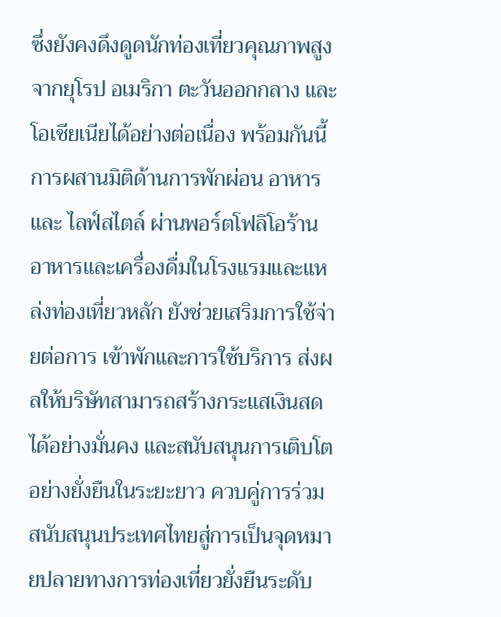ซึ่งยังคงดึงดูดนักท่องเที่ยวคุณภาพสูงจากยุโรป อเมริกา ตะวันออกกลาง และโอเชียเนียได้อย่างต่อเนื่อง พร้อมกันนี้ การผสานมิติด้านการพักผ่อน อาหาร และ ไลฟ์สไตล์ ผ่านพอร์ตโฟลิโอร้านอาหารและเครื่องดื่มในโรงแรมและแหล่งท่องเที่ยวหลัก ยังช่วยเสริมการใช้จ่ายต่อการ เข้าพักและการใช้บริการ ส่งผลให้บริษัทสามารถสร้างกระแสเงินสดได้อย่างมั่นคง และสนับสนุนการเติบโตอย่างยั่งยืนในระยะยาว ควบคู่การร่วมสนับสนุนประเทศไทยสู่การเป็นจุดหมายปลายทางการท่องเที่ยวยั่งยืนระดับ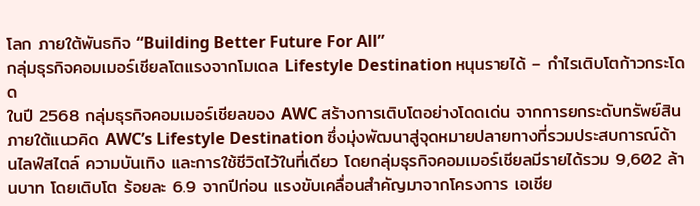โลก ภายใต้พันธกิจ “Building Better Future For All”
กลุ่มธุรกิจคอมเมอร์เชียลโตแรงจากโมเดล Lifestyle Destination หนุนรายได้ – กำไรเติบโตก้าวกระโดด
ในปี 2568 กลุ่มธุรกิจคอมเมอร์เชียลของ AWC สร้างการเติบโตอย่างโดดเด่น จากการยกระดับทรัพย์สินภายใต้แนวคิด AWC’s Lifestyle Destination ซึ่งมุ่งพัฒนาสู่จุดหมายปลายทางที่รวมประสบการณ์ด้านไลฟ์สไตล์ ความบันเทิง และการใช้ชีวิตไว้ในที่เดียว โดยกลุ่มธุรกิจคอมเมอร์เชียลมีรายได้รวม 9,602 ล้านบาท โดยเติบโต ร้อยละ 6.9 จากปีก่อน แรงขับเคลื่อนสำคัญมาจากโครงการ เอเชีย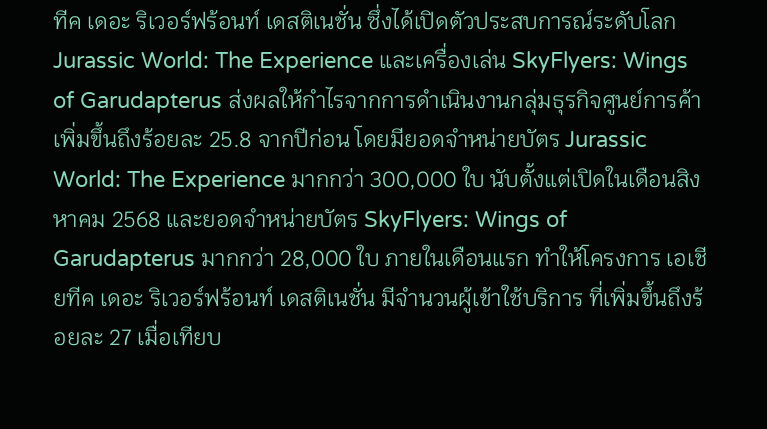ทีค เดอะ ริเวอร์ฟร้อนท์ เดสติเนชั่น ซึ่งได้เปิดตัวประสบการณ์ระดับโลก Jurassic World: The Experience และเครื่องเล่น SkyFlyers: Wings of Garudapterus ส่งผลให้กำไรจากการดำเนินงานกลุ่มธุรกิจศูนย์การค้าเพิ่มขึ้นถึงร้อยละ 25.8 จากปีก่อน โดยมียอดจำหน่ายบัตร Jurassic World: The Experience มากกว่า 300,000 ใบ นับตั้งแต่เปิดในเดือนสิงหาคม 2568 และยอดจำหน่ายบัตร SkyFlyers: Wings of Garudapterus มากกว่า 28,000 ใบ ภายในเดือนแรก ทำให้โครงการ เอเชียทีค เดอะ ริเวอร์ฟร้อนท์ เดสติเนชั่น มีจำนวนผู้เข้าใช้บริการ ที่เพิ่มขึ้นถึงร้อยละ 27 เมื่อเทียบ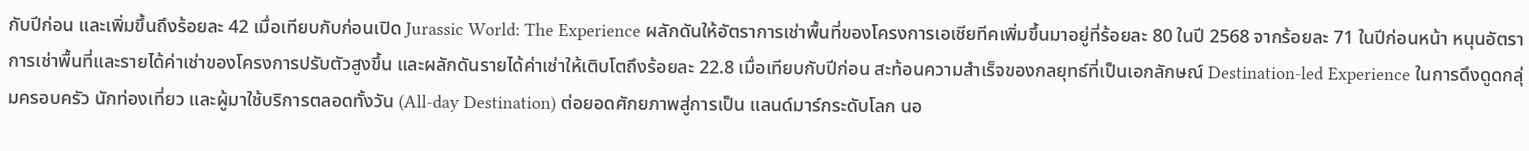กับปีก่อน และเพิ่มขึ้นถึงร้อยละ 42 เมื่อเทียบกับก่อนเปิด Jurassic World: The Experience ผลักดันให้อัตราการเช่าพื้นที่ของโครงการเอเชียทีคเพิ่มขึ้นมาอยู่ที่ร้อยละ 80 ในปี 2568 จากร้อยละ 71 ในปีก่อนหน้า หนุนอัตราการเช่าพื้นที่และรายได้ค่าเช่าของโครงการปรับตัวสูงขึ้น และผลักดันรายได้ค่าเช่าให้เติบโตถึงร้อยละ 22.8 เมื่อเทียบกับปีก่อน สะท้อนความสำเร็จของกลยุทธ์ที่เป็นเอกลักษณ์ Destination-led Experience ในการดึงดูดกลุ่มครอบครัว นักท่องเที่ยว และผู้มาใช้บริการตลอดทั้งวัน (All-day Destination) ต่อยอดศักยภาพสู่การเป็น แลนด์มาร์กระดับโลก นอ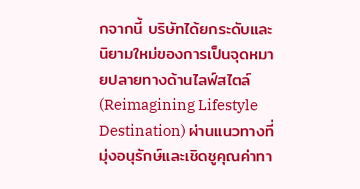กจากนี้ บริษัทได้ยกระดับและนิยามใหม่ของการเป็นจุดหมายปลายทางด้านไลฟ์สไตล์ (Reimagining Lifestyle Destination) ผ่านแนวทางที่มุ่งอนุรักษ์และเชิดชูคุณค่าทา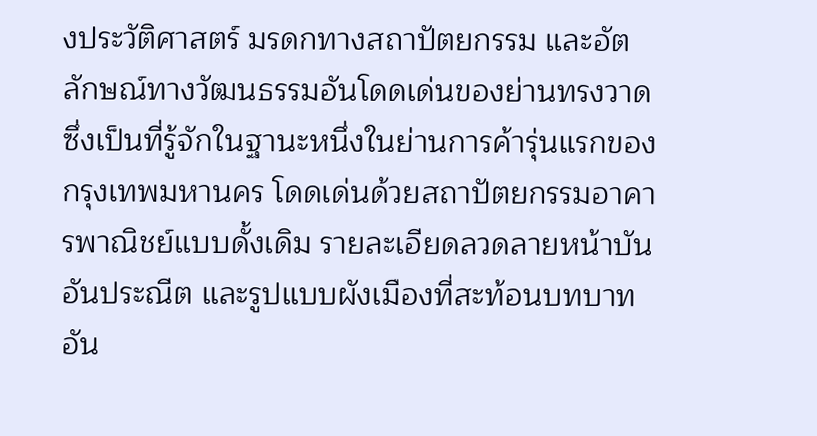งประวัติศาสตร์ มรดกทางสถาปัตยกรรม และอัตลักษณ์ทางวัฒนธรรมอันโดดเด่นของย่านทรงวาด ซึ่งเป็นที่รู้จักในฐานะหนึ่งในย่านการค้ารุ่นแรกของกรุงเทพมหานคร โดดเด่นด้วยสถาปัตยกรรมอาคารพาณิชย์แบบดั้งเดิม รายละเอียดลวดลายหน้าบันอันประณีต และรูปแบบผังเมืองที่สะท้อนบทบาทอัน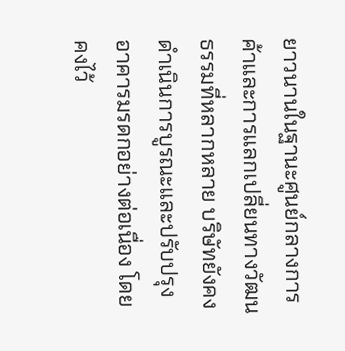ยาวนานในฐานะศูนย์กลางการค้าและการแลกเปลี่ยนทางวัฒนธรรมที่หลากหลาย บริษัทยังคงดำเนินการบูรณะและปรับปรุงอาคารมรดกอย่างต่อเนื่อง โดยคงไว้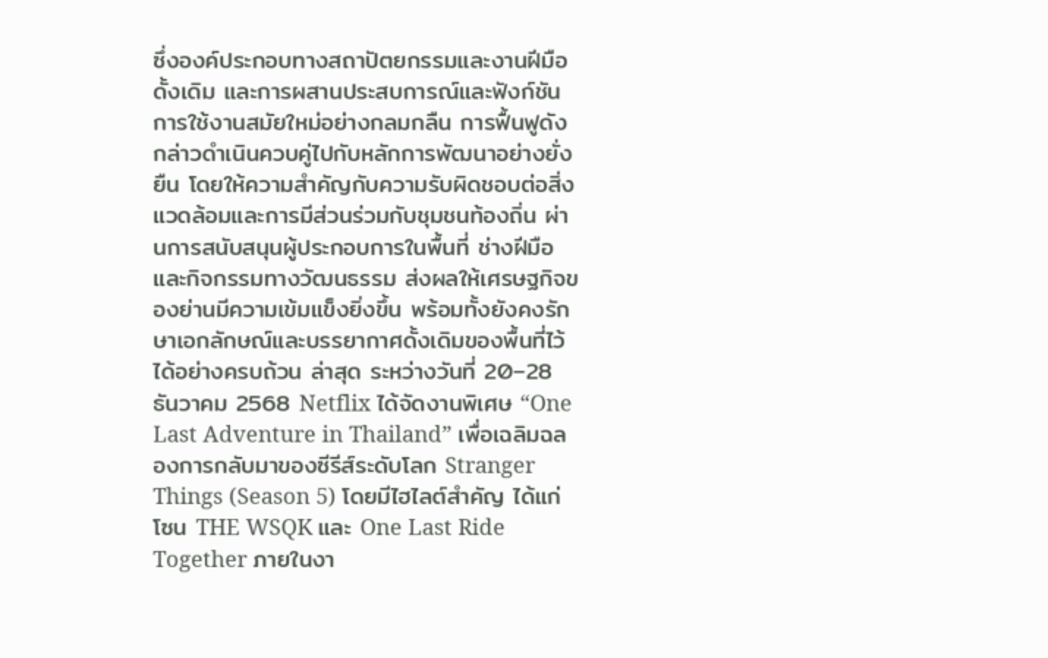ซึ่งองค์ประกอบทางสถาปัตยกรรมและงานฝีมือดั้งเดิม และการผสานประสบการณ์และฟังก์ชันการใช้งานสมัยใหม่อย่างกลมกลืน การฟื้นฟูดังกล่าวดำเนินควบคู่ไปกับหลักการพัฒนาอย่างยั่งยืน โดยให้ความสำคัญกับความรับผิดชอบต่อสิ่งแวดล้อมและการมีส่วนร่วมกับชุมชนท้องถิ่น ผ่านการสนับสนุนผู้ประกอบการในพื้นที่ ช่างฝีมือ และกิจกรรมทางวัฒนธรรม ส่งผลให้เศรษฐกิจของย่านมีความเข้มแข็งยิ่งขึ้น พร้อมทั้งยังคงรักษาเอกลักษณ์และบรรยากาศดั้งเดิมของพื้นที่ไว้ได้อย่างครบถ้วน ล่าสุด ระหว่างวันที่ 20–28 ธันวาคม 2568 Netflix ได้จัดงานพิเศษ “One Last Adventure in Thailand” เพื่อเฉลิมฉลองการกลับมาของซีรีส์ระดับโลก Stranger Things (Season 5) โดยมีไฮไลต์สำคัญ ได้แก่ โซน THE WSQK และ One Last Ride Together ภายในงา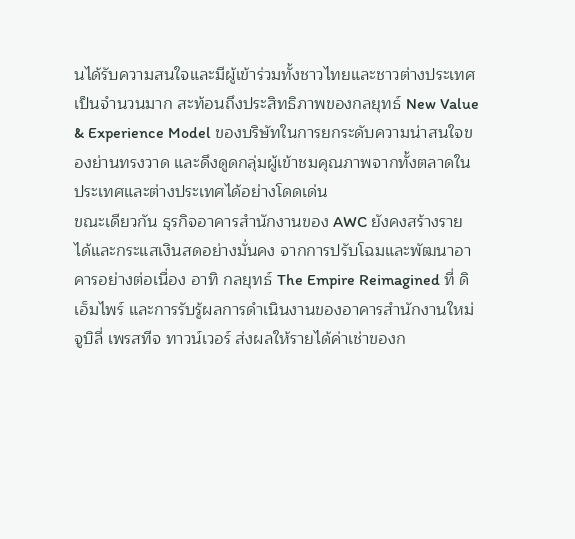นได้รับความสนใจและมีผู้เข้าร่วมทั้งชาวไทยและชาวต่างประเทศเป็นจำนวนมาก สะท้อนถึงประสิทธิภาพของกลยุทธ์ New Value & Experience Model ของบริษัทในการยกระดับความน่าสนใจของย่านทรงวาด และดึงดูดกลุ่มผู้เข้าชมคุณภาพจากทั้งตลาดในประเทศและต่างประเทศได้อย่างโดดเด่น
ขณะเดียวกัน ธุรกิจอาคารสำนักงานของ AWC ยังคงสร้างรายได้และกระแสเงินสดอย่างมั่นคง จากการปรับโฉมและพัฒนาอาคารอย่างต่อเนื่อง อาทิ กลยุทธ์ The Empire Reimagined ที่ ดิ เอ็มไพร์ และการรับรู้ผลการดำเนินงานของอาคารสำนักงานใหม่ จูบิลี่ เพรสทีจ ทาวน์เวอร์ ส่งผลให้รายได้ค่าเช่าของก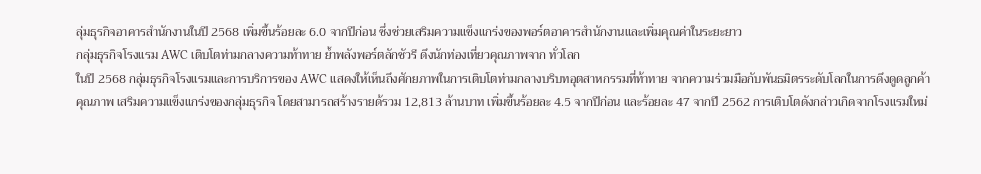ลุ่มธุรกิจอาคารสำนักงานในปี 2568 เพิ่มขึ้นร้อยละ 6.0 จากปีก่อน ซึ่งช่วยเสริมความแข็งแกร่งของพอร์ตอาคารสำนักงานและเพิ่มคุณค่าในระยะยาว
กลุ่มธุรกิจโรงแรม AWC เติบโตท่ามกลางความท้าทาย ย้ำพลังพอร์ตลักชัวรี ดึงนักท่องเที่ยวคุณภาพจาก ทั่วโลก
ในปี 2568 กลุ่มธุรกิจโรงแรมและการบริการของ AWC แสดงให้เห็นถึงศักยภาพในการเติบโตท่ามกลางบริบทอุตสาหกรรมที่ท้าทาย จากความร่วมมือกับพันธมิตรระดับโลกในการดึงดูดลูกค้าคุณภาพ เสริมความแข็งแกร่งของกลุ่มธุรกิจ โดยสามารถสร้างรายด้รวม 12,813 ล้านบาท เพิ่มขึ้นร้อยละ 4.5 จากปีก่อน และร้อยละ 47 จากปี 2562 การเติบโตดังกล่าวเกิดจากโรงแรมใหม่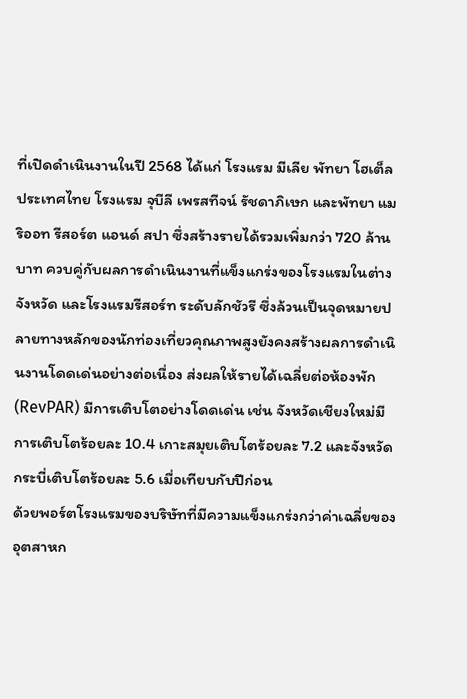ที่เปิดดำเนินงานในปี 2568 ได้แก่ โรงแรม มีเลีย พัทยา โฮเต็ล ประเทศไทย โรงแรม จุบีลี เพรสทีจน์ รัชดาภิเษก และพัทยา แมริออท รีสอร์ต แอนด์ สปา ซึ่งสร้างรายได้รวมเพิ่มกว่า 720 ล้านบาท ควบคู่กับผลการดำเนินงานที่แข็งแกร่งของโรงแรมในต่างจังหวัด และโรงแรมรีสอร์ท ระดับลักชัวรี ซึ่งล้วนเป็นจุดหมายปลายทางหลักของนักท่องเที่ยวคุณภาพสูงยังคงสร้างผลการดำเนินงานโดดเด่นอย่างต่อเนื่อง ส่งผลให้รายได้เฉลี่ยต่อห้องพัก (RevPAR) มีการเติบโตอย่างโดดเด่น เช่น จังหวัดเชียงใหม่มีการเติบโตร้อยละ 10.4 เกาะสมุยเติบโตร้อยละ 7.2 และจังหวัดกระบี่เติบโตร้อยละ 5.6 เมื่อเทียบกับปีก่อน
ด้วยพอร์ตโรงแรมของบริษัทที่มีความแข็งแกร่งกว่าค่าเฉลี่ยของอุตสาหก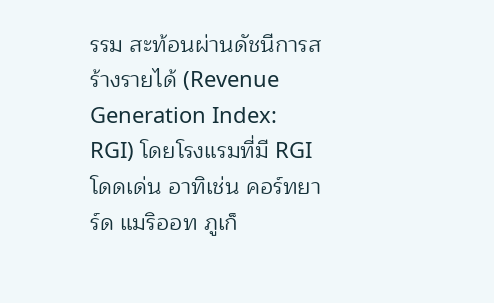รรม สะท้อนผ่านดัชนีการสร้างรายได้ (Revenue Generation Index: RGI) โดยโรงแรมที่มี RGI โดดเด่น อาทิเช่น คอร์ทยาร์ด แมริออท ภูเก็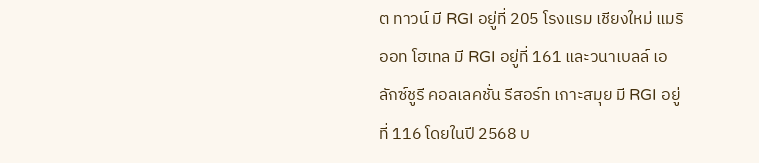ต ทาวน์ มี RGI อยู่ที่ 205 โรงแรม เชียงใหม่ แมริออท โฮเทล มี RGI อยู่ที่ 161 และวนาเบลล์ เอ ลักซ์ชูรี คอลเลคชั่น รีสอร์ท เกาะสมุย มี RGI อยู่ที่ 116 โดยในปี 2568 บ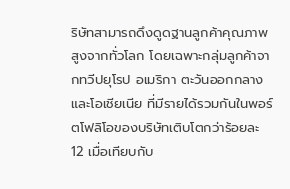ริษัทสามารถดึงดูดฐานลูกค้าคุณภาพสูงจากทั่วโลก โดยเฉพาะกลุ่มลูกค้าจากทวีปยุโรป อเมริกา ตะวันออกกลาง และโอเชียเนีย ที่มีรายได้รวมกันในพอร์ตโฟลิโอของบริษัทเติบโตกว่าร้อยละ 12 เมื่อเทียบกับ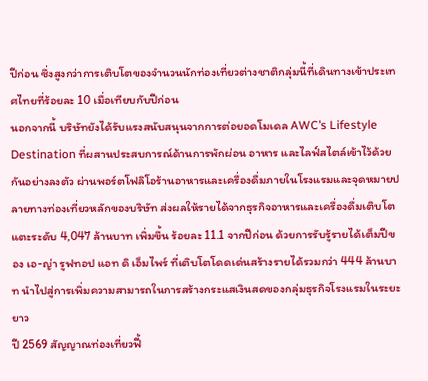ปีก่อน ซึ่งสูงกว่าการเติบโตของจำนวนนักท่องเที่ยวต่างชาติกลุ่มนี้ที่เดินทางเข้าประเทศไทยที่ร้อยละ 10 เมื่อเทียบกับปีก่อน
นอกจากนี้ บริษัทยังได้รับแรงสนับสนุนจากการต่อยอดโมเดล AWC’s Lifestyle Destination ที่ผสานประสบการณ์ด้านการพักผ่อน อาหาร และไลฟ์สไตล์เข้าไว้ด้วยกันอย่างลงตัว ผ่านพอร์ตโฟลิโอร้านอาหารและเครื่องดื่มภายในโรงแรมและจุดหมายปลายทางท่องเที่ยวหลักของบริษัท ส่งผลให้รายได้จากธุรกิจอาหารและเครื่องดื่มเติบโตแตะระดับ 4,047 ล้านบาท เพิ่มขึ้น ร้อยละ 11.1 จากปีก่อน ด้วยการรับรู้รายได้เต็มปีของ เอ-ญ่า รูฟทอป แอท ดิ เอ็มไพร์ ที่เติบโตโดดเด่นสร้างรายได้รวมกว่า 444 ล้านบาท นำไปสู่การเพิ่มความสามารถในการสร้างกระแสเงินสดของกลุ่มธุรกิจโรงแรมในระยะยาว
ปี 2569 สัญญาณท่องเที่ยวฟื้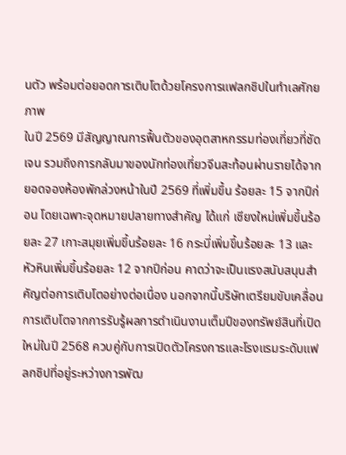นตัว พร้อมต่อยอดการเติบโตด้วยโครงการแฟลกชิปในทำเลศักยภาพ
ในปี 2569 มีสัญญาณการฟื้นตัวของอุตสาหกรรมท่องเที่ยวที่ชัดเจน รวมถึงการกลับมาของนักท่องเที่ยวจีนสะท้อนผ่านรายได้จากยอดจองห้องพักล่วงหน้าในปี 2569 ที่เพิ่มขึ้น ร้อยละ 15 จากปีก่อน โดยเฉพาะจุดหมายปลายทางสำคัญ ได้แก่ เชียงใหม่เพิ่มขึ้นร้อยละ 27 เกาะสมุยเพิ่มขึ้นร้อยละ 16 กระบี่เพิ่มขึ้นร้อยละ 13 และหัวหินเพิ่มขึ้นร้อยละ 12 จากปีก่อน คาดว่าจะเป็นแรงสนับสนุนสำคัญต่อการเติบโตอย่างต่อเนื่อง นอกจากนี้บริษัทเตรียมขับเคลื่อนการเติบโตจากการรับรู้ผลการดำเนินงานเต็มปีของทรัพย์สินที่เปิดใหม่ในปี 2568 ควบคู่กับการเปิดตัวโครงการและโรงแรมระดับแฟลกชิปที่อยู่ระหว่างการพัฒ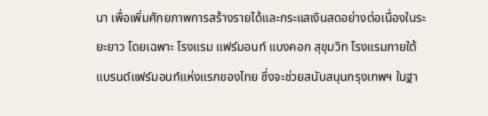นา เพื่อเพิ่มศักยภาพการสร้างรายได้และกระแสเงินสดอย่างต่อเนื่องในระยะยาว โดยเฉพาะ โรงแรม แฟร์มอนท์ แบงคอก สุขุมวิท โรงแรมภายใต้แบรนด์แฟร์มอนท์แห่งแรกของไทย ซึ่งจะช่วยสนับสนุนกรุงเทพฯ ในฐา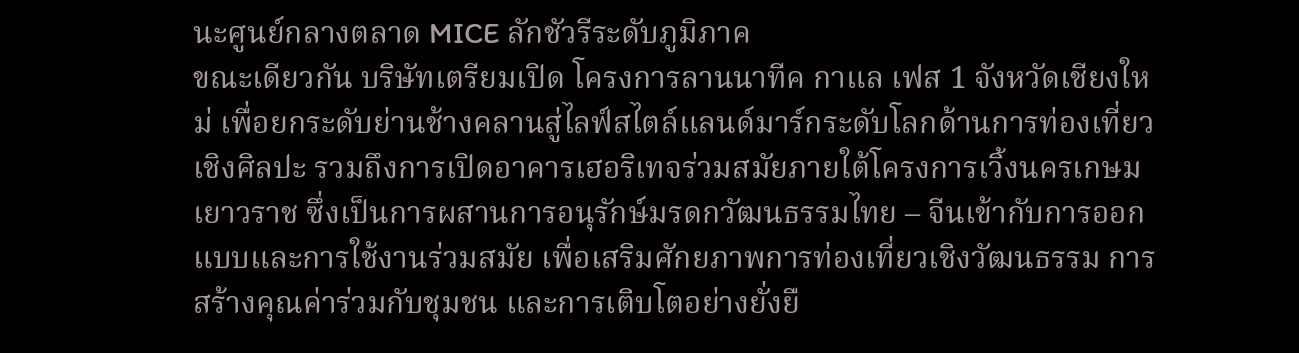นะศูนย์กลางตลาด MICE ลักชัวรีระดับภูมิภาค
ขณะเดียวกัน บริษัทเตรียมเปิด โครงการลานนาทีค กาแล เฟส 1 จังหวัดเชียงใหม่ เพื่อยกระดับย่านช้างคลานสู่ไลฟ์สไตล์แลนด์มาร์กระดับโลกด้านการท่องเที่ยวเชิงศิลปะ รวมถึงการเปิดอาคารเฮอริเทจร่วมสมัยภายใต้โครงการเวิ้งนครเกษม เยาวราช ซึ่งเป็นการผสานการอนุรักษ์มรดกวัฒนธรรมไทย – จีนเข้ากับการออกแบบและการใช้งานร่วมสมัย เพื่อเสริมศักยภาพการท่องเที่ยวเชิงวัฒนธรรม การสร้างคุณค่าร่วมกับชุมชน และการเติบโตอย่างยั่งยื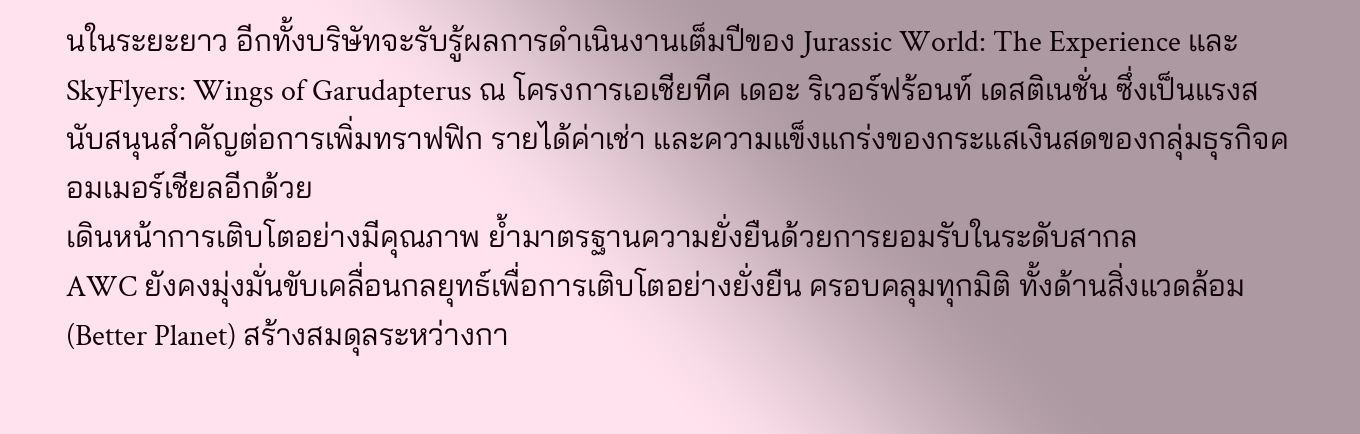นในระยะยาว อีกทั้งบริษัทจะรับรู้ผลการดำเนินงานเต็มปีของ Jurassic World: The Experience และ SkyFlyers: Wings of Garudapterus ณ โครงการเอเชียทีค เดอะ ริเวอร์ฟร้อนท์ เดสติเนชั่น ซึ่งเป็นแรงสนับสนุนสำคัญต่อการเพิ่มทราฟฟิก รายได้ค่าเช่า และความแข็งแกร่งของกระแสเงินสดของกลุ่มธุรกิจคอมเมอร์เชียลอีกด้วย
เดินหน้าการเติบโตอย่างมีคุณภาพ ย้ำมาตรฐานความยั่งยืนด้วยการยอมรับในระดับสากล
AWC ยังคงมุ่งมั่นขับเคลื่อนกลยุทธ์เพื่อการเติบโตอย่างยั่งยืน ครอบคลุมทุกมิติ ทั้งด้านสิ่งแวดล้อม (Better Planet) สร้างสมดุลระหว่างกา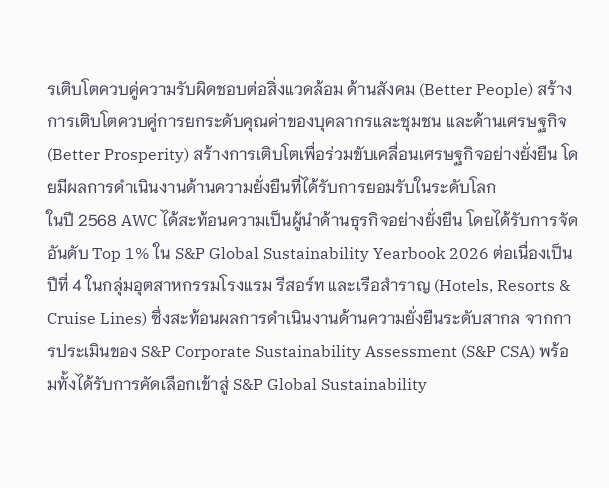รเติบโตควบคู่ความรับผิดชอบต่อสิ่งแวดล้อม ด้านสังคม (Better People) สร้างการเติบโตควบคู่การยกระดับคุณค่าของบุคลากรและชุมชน และด้านเศรษฐกิจ (Better Prosperity) สร้างการเติบโตเพื่อร่วมขับเคลื่อนเศรษฐกิจอย่างยั่งยืน โดยมีผลการดำเนินงานด้านความยั่งยืนที่ได้รับการยอมรับในระดับโลก
ในปี 2568 AWC ได้สะท้อนความเป็นผู้นำด้านธุรกิจอย่างยั่งยืน โดยได้รับการจัดอันดับ Top 1% ใน S&P Global Sustainability Yearbook 2026 ต่อเนื่องเป็นปีที่ 4 ในกลุ่มอุตสาหกรรมโรงแรม รีสอร์ท และเรือสำราญ (Hotels, Resorts & Cruise Lines) ซึ่งสะท้อนผลการดำเนินงานด้านความยั่งยืนระดับสากล จากการประเมินของ S&P Corporate Sustainability Assessment (S&P CSA) พร้อมทั้งได้รับการคัดเลือกเข้าสู่ S&P Global Sustainability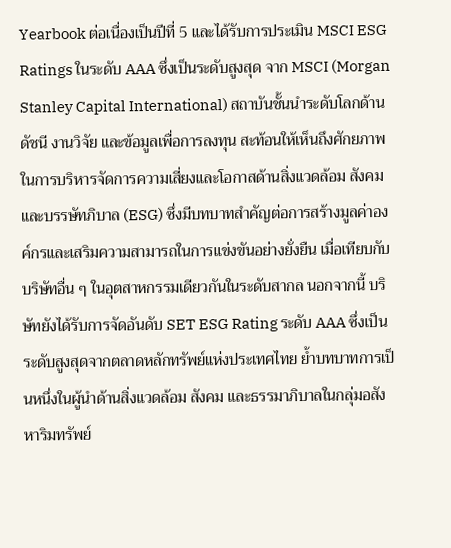Yearbook ต่อเนื่องเป็นปีที่ 5 และได้รับการประเมิน MSCI ESG Ratings ในระดับ AAA ซึ่งเป็นระดับสูงสุด จาก MSCI (Morgan Stanley Capital International) สถาบันชั้นนำระดับโลกด้านดัชนี งานวิจัย และข้อมูลเพื่อการลงทุน สะท้อนให้เห็นถึงศักยภาพในการบริหารจัดการความเสี่ยงและโอกาสด้านสิ่งแวดล้อม สังคม และบรรษัทภิบาล (ESG) ซึ่งมีบทบาทสำคัญต่อการสร้างมูลค่าองค์กรและเสริมความสามารถในการแข่งขันอย่างยั่งยืน เมื่อเทียบกับบริษัทอื่น ๆ ในอุตสาหกรรมเดียวกันในระดับสากล นอกจากนี้ บริษัทยังได้รับการจัดอันดับ SET ESG Rating ระดับ AAA ซึ่งเป็นระดับสูงสุดจากตลาดหลักทรัพย์แห่งประเทศไทย ย้ำบทบาทการเป็นหนึ่งในผู้นำด้านสิ่งแวดล้อม สังคม และธรรมาภิบาลในกลุ่มอสังหาริมทรัพย์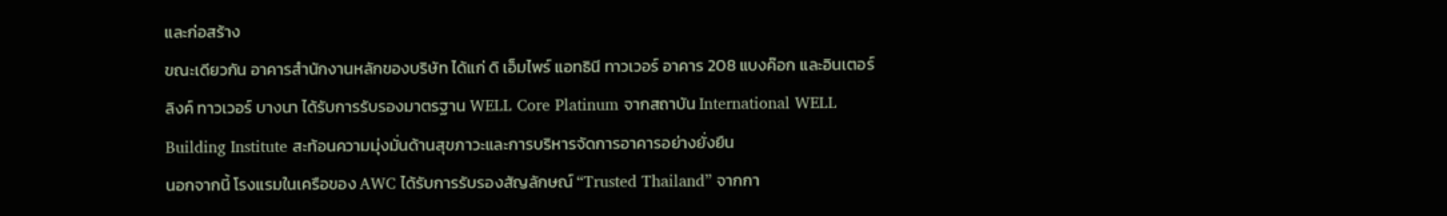และก่อสร้าง
ขณะเดียวกัน อาคารสำนักงานหลักของบริษัท ได้แก่ ดิ เอ็มไพร์ แอทธินี ทาวเวอร์ อาคาร 208 แบงค๊อก และอินเตอร์ลิงค์ ทาวเวอร์ บางนา ได้รับการรับรองมาตรฐาน WELL Core Platinum จากสถาบัน International WELL Building Institute สะท้อนความมุ่งมั่นด้านสุขภาวะและการบริหารจัดการอาคารอย่างยั่งยืน
นอกจากนี้ โรงแรมในเครือของ AWC ได้รับการรับรองสัญลักษณ์ “Trusted Thailand” จากกา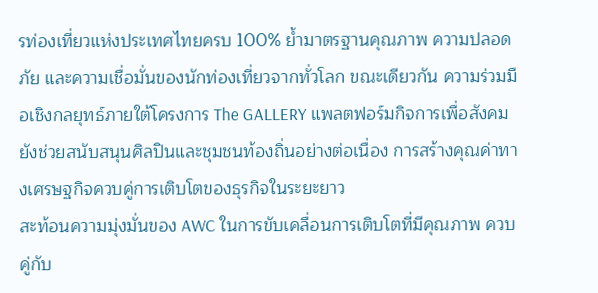รท่องเที่ยวแห่งประเทศไทยครบ 100% ย้ำมาตรฐานคุณภาพ ความปลอดภัย และความเชื่อมั่นของนักท่องเที่ยวจากทั่วโลก ขณะเดียวกัน ความร่วมมือเชิงกลยุทธ์ภายใต้โครงการ The GALLERY แพลตฟอร์มกิจการเพื่อสังคม ยังช่วยสนับสนุนศิลปินและชุมชนท้องถิ่นอย่างต่อเนื่อง การสร้างคุณค่าทางเศรษฐกิจควบคู่การเติบโตของธุรกิจในระยะยาว
สะท้อนความมุ่งมั่นของ AWC ในการขับเคลื่อนการเติบโตที่มีคุณภาพ ควบคู่กับ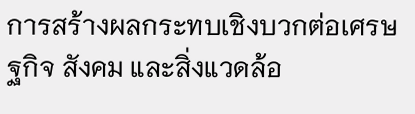การสร้างผลกระทบเชิงบวกต่อเศรษฐกิจ สังคม และสิ่งแวดล้อ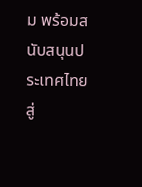ม พร้อมสนับสนุนประเทศไทยสู่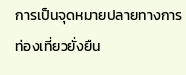การเป็นจุดหมายปลายทางการท่องเที่ยวยั่งยืน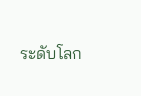ระดับโลก